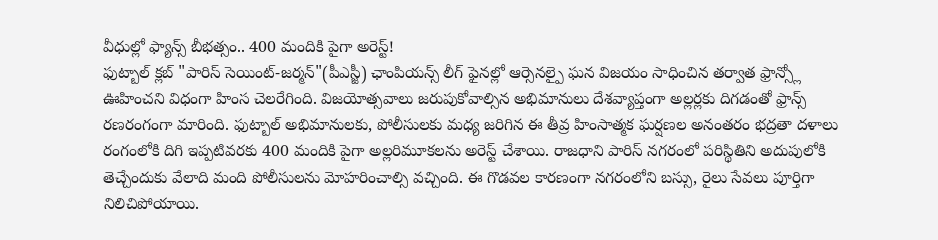వీధుల్లో ఫ్యాన్స్ బీభత్సం.. 400 మందికి పైగా అరెస్ట్!
ఫుట్బాల్ క్లబ్ "పారిస్ సెయింట్-జర్మన్"(పీఎస్జీ) ఛాంపియన్స్ లీగ్ ఫైనల్లో ఆర్సెనల్పై ఘన విజయం సాధించిన తర్వాత ఫ్రాన్స్లో ఊహించని విధంగా హింస చెలరేగింది. విజయోత్సవాలు జరుపుకోవాల్సిన అభిమానులు దేశవ్యాప్తంగా అల్లర్లకు దిగడంతో ఫ్రాన్స్ రణరంగంగా మారింది. ఫుట్బాల్ అభిమానులకు, పోలీసులకు మధ్య జరిగిన ఈ తీవ్ర హింసాత్మక ఘర్షణల అనంతరం భద్రతా దళాలు రంగంలోకి దిగి ఇప్పటివరకు 400 మందికి పైగా అల్లరిమూకలను అరెస్ట్ చేశాయి. రాజధాని పారిస్ నగరంలో పరిస్థితిని అదుపులోకి తెచ్చేందుకు వేలాది మంది పోలీసులను మోహరించాల్సి వచ్చింది. ఈ గొడవల కారణంగా నగరంలోని బస్సు, రైలు సేవలు పూర్తిగా నిలిచిపోయాయి.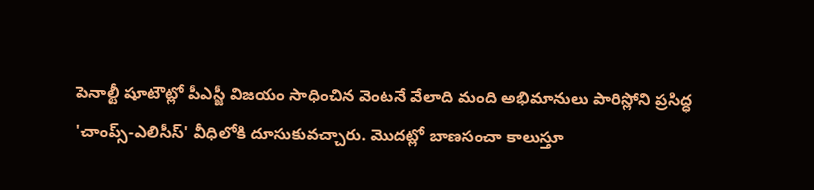పెనాల్టీ షూటౌట్లో పీఎస్జీ విజయం సాధించిన వెంటనే వేలాది మంది అభిమానులు పారిస్లోని ప్రసిద్ధ 'చాంప్స్-ఎలిసీస్' వీధిలోకి దూసుకువచ్చారు. మొదట్లో బాణసంచా కాలుస్తూ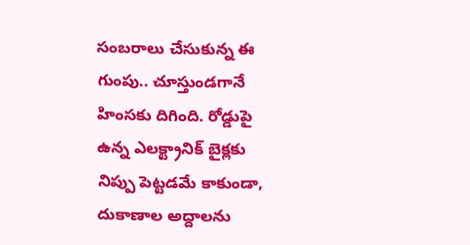సంబరాలు చేసుకున్న ఈ గుంపు.. చూస్తుండగానే హింసకు దిగింది. రోడ్డుపై ఉన్న ఎలక్ట్రానిక్ బైక్లకు నిప్పు పెట్టడమే కాకుండా, దుకాణాల అద్దాలను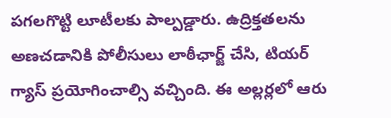పగలగొట్టి లూటీలకు పాల్పడ్డారు. ఉద్రిక్తతలను అణచడానికి పోలీసులు లాఠీఛార్జ్ చేసి, టియర్ గ్యాస్ ప్రయోగించాల్సి వచ్చింది. ఈ అల్లర్లలో ఆరు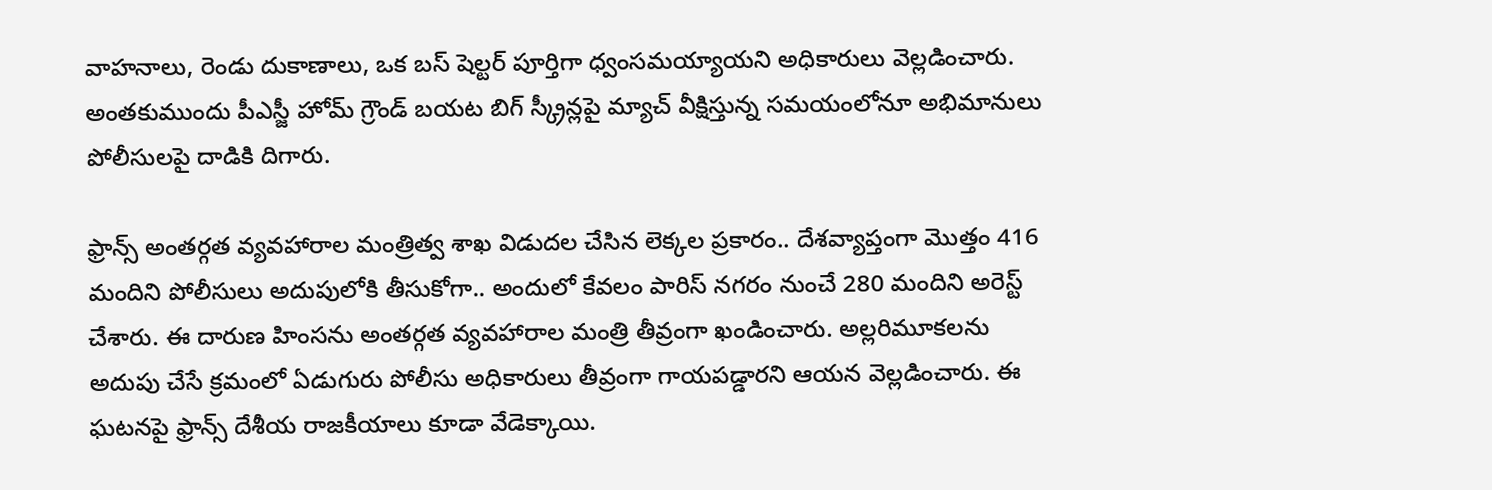వాహనాలు, రెండు దుకాణాలు, ఒక బస్ షెల్టర్ పూర్తిగా ధ్వంసమయ్యాయని అధికారులు వెల్లడించారు. అంతకుముందు పీఎస్జీ హోమ్ గ్రౌండ్ బయట బిగ్ స్క్రీన్లపై మ్యాచ్ వీక్షిస్తున్న సమయంలోనూ అభిమానులు పోలీసులపై దాడికి దిగారు.

ఫ్రాన్స్ అంతర్గత వ్యవహారాల మంత్రిత్వ శాఖ విడుదల చేసిన లెక్కల ప్రకారం.. దేశవ్యాప్తంగా మొత్తం 416 మందిని పోలీసులు అదుపులోకి తీసుకోగా.. అందులో కేవలం పారిస్ నగరం నుంచే 280 మందిని అరెస్ట్ చేశారు. ఈ దారుణ హింసను అంతర్గత వ్యవహారాల మంత్రి తీవ్రంగా ఖండించారు. అల్లరిమూకలను అదుపు చేసే క్రమంలో ఏడుగురు పోలీసు అధికారులు తీవ్రంగా గాయపడ్డారని ఆయన వెల్లడించారు. ఈ ఘటనపై ఫ్రాన్స్ దేశీయ రాజకీయాలు కూడా వేడెక్కాయి.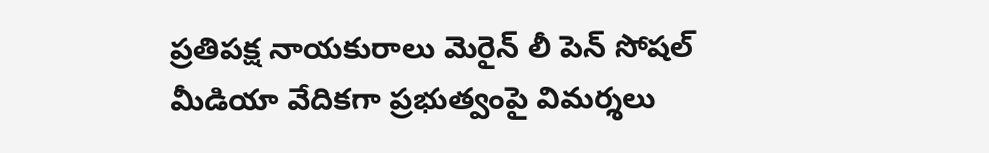ప్రతిపక్ష నాయకురాలు మెరైన్ లీ పెన్ సోషల్ మీడియా వేదికగా ప్రభుత్వంపై విమర్శలు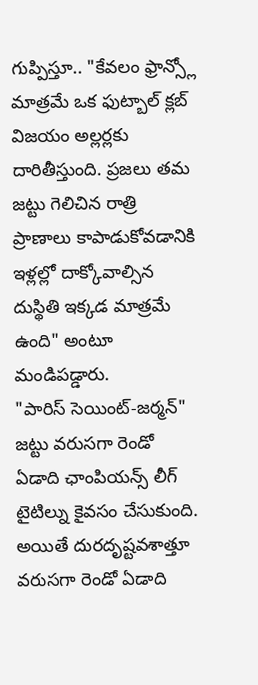గుప్పిస్తూ.. "కేవలం ఫ్రాన్స్లో మాత్రమే ఒక ఫుట్బాల్ క్లబ్ విజయం అల్లర్లకు దారితీస్తుంది. ప్రజలు తమ జట్టు గెలిచిన రాత్రి ప్రాణాలు కాపాడుకోవడానికి ఇళ్లల్లో దాక్కోవాల్సిన దుస్థితి ఇక్కడ మాత్రమే ఉంది" అంటూ మండిపడ్డారు.
"పారిస్ సెయింట్-జర్మన్" జట్టు వరుసగా రెండో ఏడాది ఛాంపియన్స్ లీగ్ టైటిల్ను కైవసం చేసుకుంది. అయితే దురదృష్టవశాత్తూ వరుసగా రెండో ఏడాది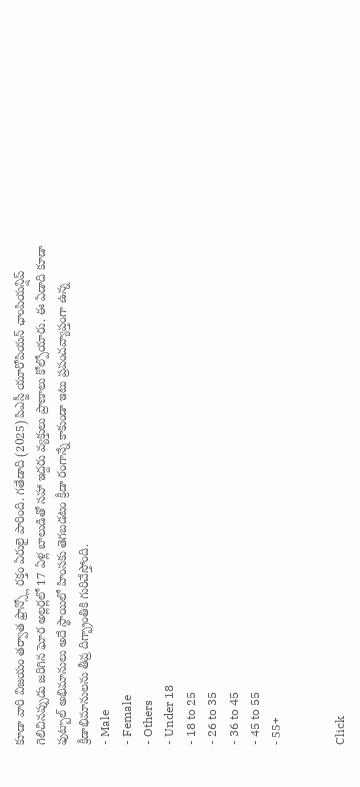కూడా వారి విజయం తర్వాత ఫ్రాన్స్లో రక్తం ఏరులై పారింది. గతేడాది (2025) పిఎస్జీ యూరోపియన్ ఛాంపియన్షిప్ గెలిచినప్పుడు జరిగిన ఘోర అల్లర్లలో 17 ఏళ్ల బాలుడితో సహా ఇద్దరు వ్యక్తులు ప్రాణాలు కోల్పోయారు. ఈ ఏడాది కూడా ఫుట్బాల్ అభిమానులు అదే స్థాయిలో హింసకు తెగబడటం క్రీడా రంగాన్నే కాకుండా ఇటు ప్రపంచవ్యాప్తంగా ఉన్న క్రీడాభిమానులను తీవ్ర దిగ్భ్రాంతికి గురిచేస్తోంది.
- Male
- Female
- Others
- Under 18
- 18 to 25
- 26 to 35
- 36 to 45
- 45 to 55
- 55+


Click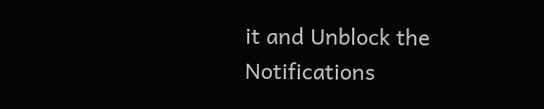it and Unblock the Notifications